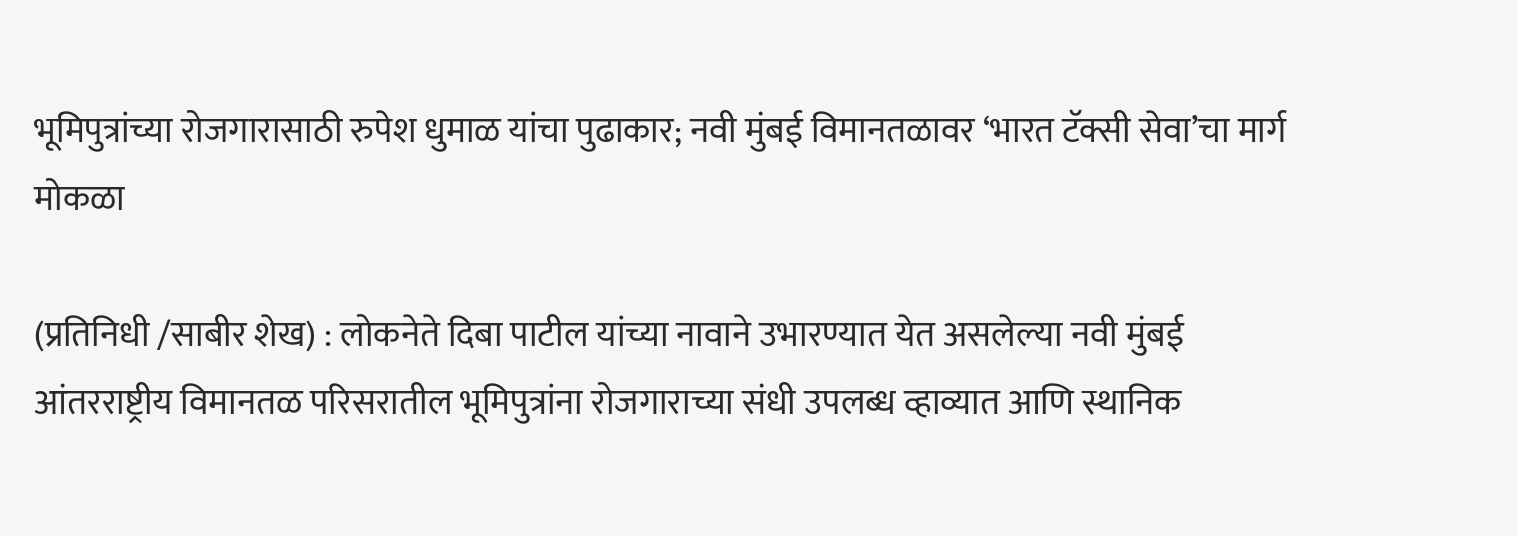भूमिपुत्रांच्या रोजगारासाठी रुपेश धुमाळ यांचा पुढाकार; नवी मुंबई विमानतळावर ‘भारत टॅक्सी सेवा’चा मार्ग मोकळा

(प्रतिनिधी /साबीर शेख) : लोकनेते दिबा पाटील यांच्या नावाने उभारण्यात येत असलेल्या नवी मुंबई आंतरराष्ट्रीय विमानतळ परिसरातील भूमिपुत्रांना रोजगाराच्या संधी उपलब्ध व्हाव्यात आणि स्थानिक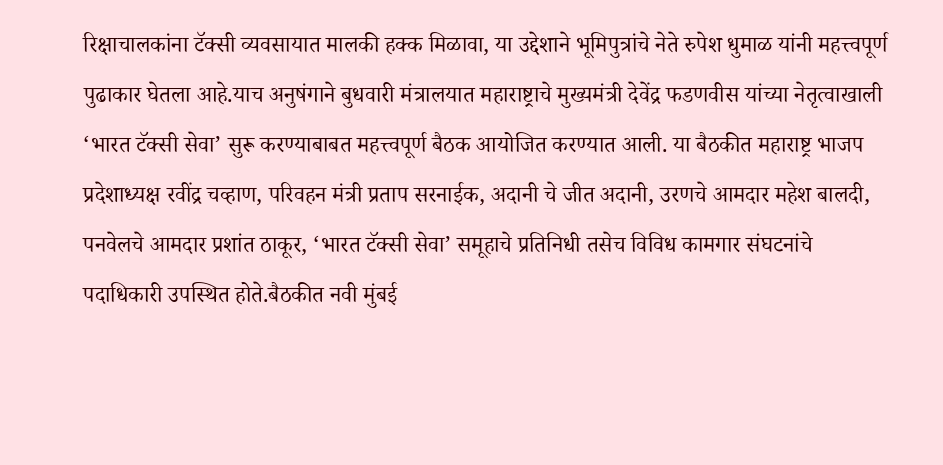रिक्षाचालकांना टॅक्सी व्यवसायात मालकी हक्क मिळावा, या उद्देशाने भूमिपुत्रांचे नेते रुपेश धुमाळ यांनी महत्त्वपूर्ण पुढाकार घेतला आहे.याच अनुषंगाने बुधवारी मंत्रालयात महाराष्ट्राचे मुख्यमंत्री देवेंद्र फडणवीस यांच्या नेतृत्वाखाली ‘भारत टॅक्सी सेवा’ सुरू करण्याबाबत महत्त्वपूर्ण बैठक आयोजित करण्यात आली. या बैठकीत महाराष्ट्र भाजप प्रदेशाध्यक्ष रवींद्र चव्हाण, परिवहन मंत्री प्रताप सरनाईक, अदानी चे जीत अदानी, उरणचे आमदार महेश बालदी, पनवेलचे आमदार प्रशांत ठाकूर, ‘भारत टॅक्सी सेवा’ समूहाचे प्रतिनिधी तसेच विविध कामगार संघटनांचे पदाधिकारी उपस्थित होते.बैठकीत नवी मुंबई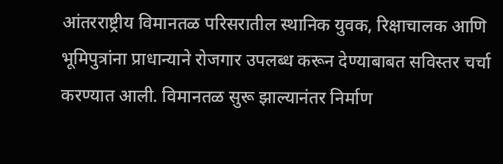आंतरराष्ट्रीय विमानतळ परिसरातील स्थानिक युवक, रिक्षाचालक आणि भूमिपुत्रांना प्राधान्याने रोजगार उपलब्ध करून देण्याबाबत सविस्तर चर्चा करण्यात आली. विमानतळ सुरू झाल्यानंतर निर्माण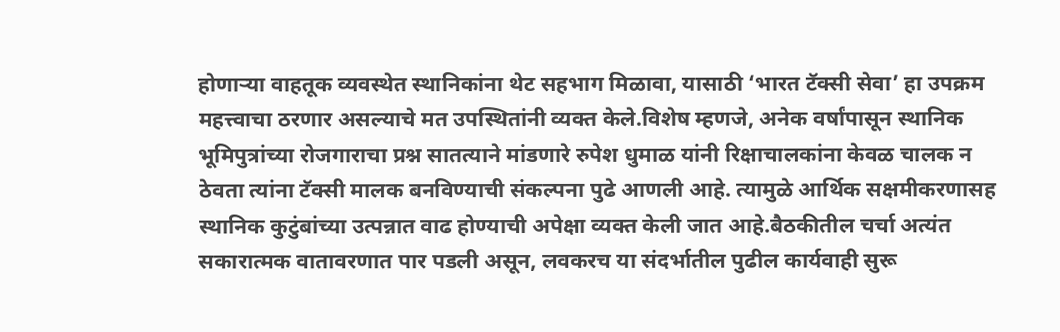होणाऱ्या वाहतूक व्यवस्थेत स्थानिकांना थेट सहभाग मिळावा, यासाठी ‘भारत टॅक्सी सेवा’ हा उपक्रम महत्त्वाचा ठरणार असल्याचे मत उपस्थितांनी व्यक्त केले.विशेष म्हणजे, अनेक वर्षांपासून स्थानिक भूमिपुत्रांच्या रोजगाराचा प्रश्न सातत्याने मांडणारे रुपेश धुमाळ यांनी रिक्षाचालकांना केवळ चालक न ठेवता त्यांना टॅक्सी मालक बनविण्याची संकल्पना पुढे आणली आहे. त्यामुळे आर्थिक सक्षमीकरणासह स्थानिक कुटुंबांच्या उत्पन्नात वाढ होण्याची अपेक्षा व्यक्त केली जात आहे.बैठकीतील चर्चा अत्यंत सकारात्मक वातावरणात पार पडली असून, लवकरच या संदर्भातील पुढील कार्यवाही सुरू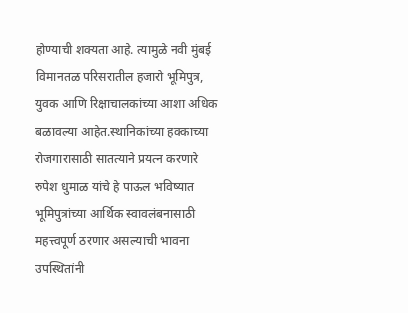होण्याची शक्यता आहे. त्यामुळे नवी मुंबई विमानतळ परिसरातील हजारो भूमिपुत्र, युवक आणि रिक्षाचालकांच्या आशा अधिक बळावल्या आहेत.स्थानिकांच्या हक्काच्या रोजगारासाठी सातत्याने प्रयत्न करणारे रुपेश धुमाळ यांचे हे पाऊल भविष्यात भूमिपुत्रांच्या आर्थिक स्वावलंबनासाठी महत्त्वपूर्ण ठरणार असल्याची भावना उपस्थितांनी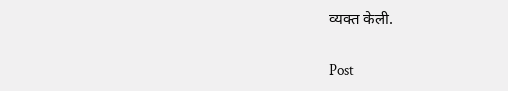व्यक्त केली.

Post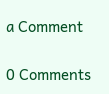a Comment

0 Comments